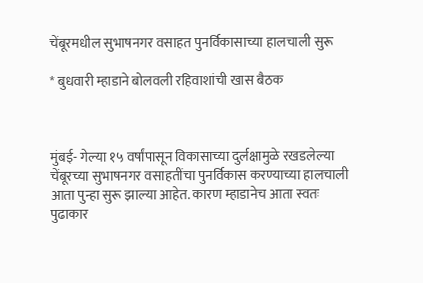चेंबूरमधील सुभाषनगर वसाहत पुनर्विकासाच्या हालचाली सुरू

* बुधवारी म्हाडाने बोलवली रहिवाशांची खास बैठक



मुंबई- गेल्या १५ वर्षांपासून विकासाच्या दुर्लक्षामुळे रखडलेल्या चेंबूरच्या सुभाषनगर वसाहतींचा पुनर्विकास करण्याच्या हालचाली आता पुन्हा सुरू झाल्या आहेत. कारण म्हाडानेच आता स्वतः पुढाकार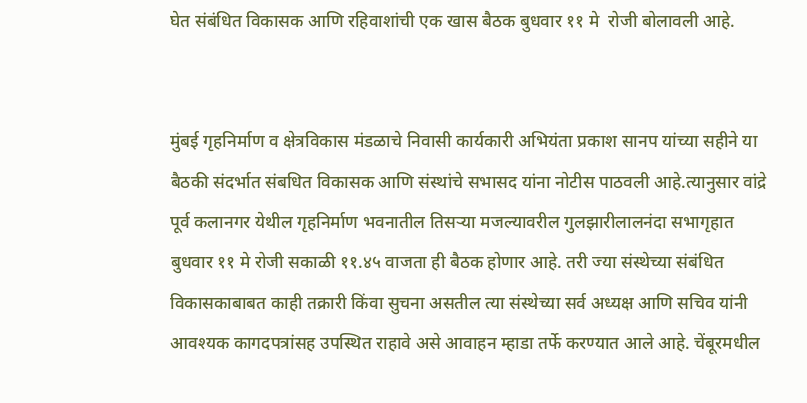घेत संबंधित विकासक आणि रहिवाशांची एक खास बैठक बुधवार ११ मे  रोजी बोलावली आहे.


मुंबई गृहनिर्माण व क्षेत्रविकास मंडळाचे निवासी कार्यकारी अभियंता प्रकाश सानप यांच्या सहीने या  बैठकी संदर्भात संबधित विकासक आणि संस्थांचे सभासद यांना नोटीस पाठवली आहे.त्यानुसार वांद्रे  पूर्व कलानगर येथील गृहनिर्माण भवनातील तिसर्‍या मजल्यावरील गुलझारीलालनंदा सभागृहात बुधवार ११ मे रोजी सकाळी ११.४५ वाजता ही बैठक होणार आहे. तरी ज्या संस्थेच्या संबंधित विकासकाबाबत काही तक्रारी किंवा सुचना असतील त्या संस्थेच्या सर्व अध्यक्ष आणि सचिव यांनी आवश्यक कागदपत्रांसह उपस्थित राहावे असे आवाहन म्हाडा तर्फे करण्यात आले आहे. चेंबूरमधील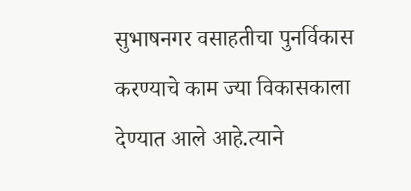सुभाषनगर वसाहतीचा पुनर्विकास करण्याचे काम ज्या विकासकाला देण्यात आले आहे.त्याने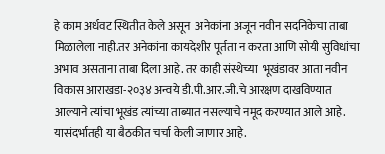हे काम अर्धवट स्थितीत केले असून  अनेकांना अजून नवीन सदनिकेचा ताबा मिळालेला नाही.तर अनेकांना कायदेशीर पूर्तता न करता आणि सोयी सुविधांचा अभाव असताना ताबा दिला आहे. तर काही संस्थेच्या  भूखंडावर आता नवीन विकास आराखडा-२०३४ अन्वये डी.पी.आर.जी.चे आरक्षण दाखविण्यात आल्याने त्यांचा भूखंड त्यांच्या ताब्यात नसल्याचे नमूद करण्यात आले आहे. यासंदर्भातही या बैठकीत चर्चा केली जाणार आहे.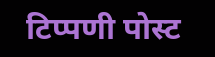टिप्पणी पोस्ट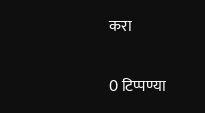करा

0 टिप्पण्या